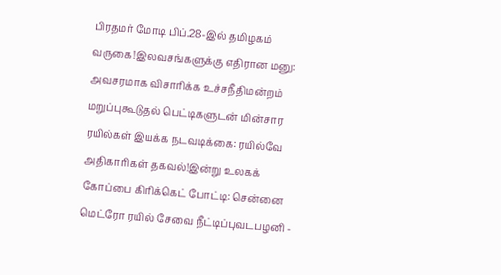பிரதமர் மோடி பிப்.28-இல் தமிழகம் வருகை!இலவசங்களுக்கு எதிரான மனு: அவசரமாக விசாரிக்க உச்சநீதிமன்றம் மறுப்புகூடுதல் பெட்டிகளுடன் மின்சார ரயில்கள் இயக்க நடவடிக்கை: ரயில்வே அதிகாரிகள் தகவல்!இன்று உலகக் கோப்பை கிரிக்கெட் போட்டி: சென்னை மெட்ரோ ரயில் சேவை நீட்டிப்புவடபழனி -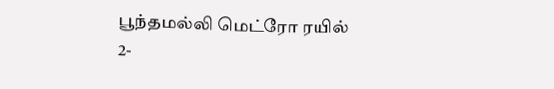பூந்தமல்லி மெட்ரோ ரயில் 2-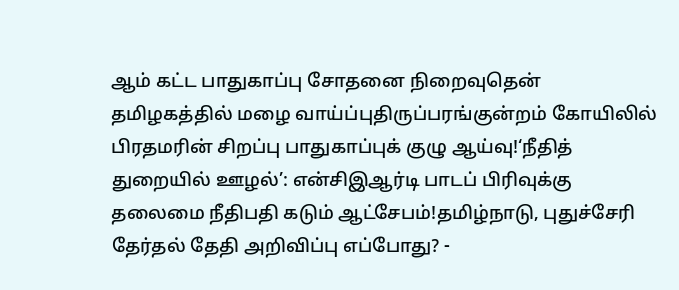ஆம் கட்ட பாதுகாப்பு சோதனை நிறைவுதென் தமிழகத்தில் மழை வாய்ப்புதிருப்பரங்குன்றம் கோயிலில் பிரதமரின் சிறப்பு பாதுகாப்புக் குழு ஆய்வு!‘நீதித் துறையில் ஊழல்’: என்சிஇஆர்டி பாடப் பிரிவுக்கு தலைமை நீதிபதி கடும் ஆட்சேபம்!தமிழ்நாடு, புதுச்சேரி தேர்தல் தேதி அறிவிப்பு எப்போது? -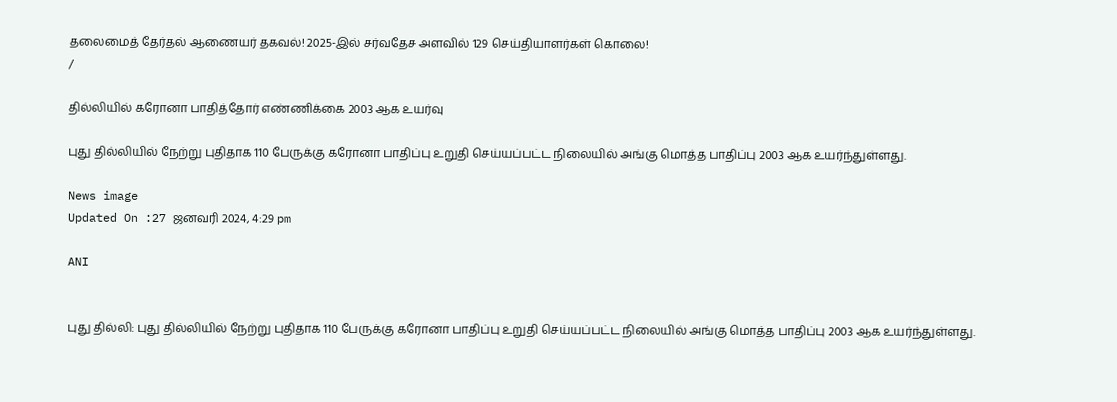தலைமைத் தேர்தல் ஆணையர் தகவல்! 2025-இல் சர்வதேச அளவில் 129 செய்தியாளர்கள் கொலை!
/

தில்லியில் கரோனா பாதித்தோர் எண்ணிக்கை 2003 ஆக உயர்வு

புது தில்லியில் நேற்று புதிதாக 110 பேருக்கு கரோனா பாதிப்பு உறுதி செய்யப்பட்ட நிலையில் அங்கு மொத்த பாதிப்பு 2003 ஆக உயர்ந்துள்ளது.

News image
Updated On :27 ஜனவரி 2024, 4:29 pm

ANI


புது தில்லி: புது தில்லியில் நேற்று புதிதாக 110 பேருக்கு கரோனா பாதிப்பு உறுதி செய்யப்பட்ட நிலையில் அங்கு மொத்த பாதிப்பு 2003 ஆக உயர்ந்துள்ளது.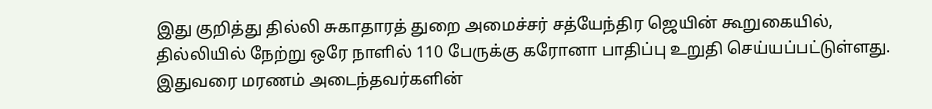இது குறித்து தில்லி சுகாதாரத் துறை அமைச்சர் சத்யேந்திர ஜெயின் கூறுகையில், தில்லியில் நேற்று ஒரே நாளில் 110 பேருக்கு கரோனா பாதிப்பு உறுதி செய்யப்பட்டுள்ளது. இதுவரை மரணம் அடைந்தவர்களின்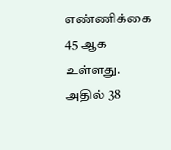எண்ணிக்கை 45 ஆக உள்ளது. அதில் 38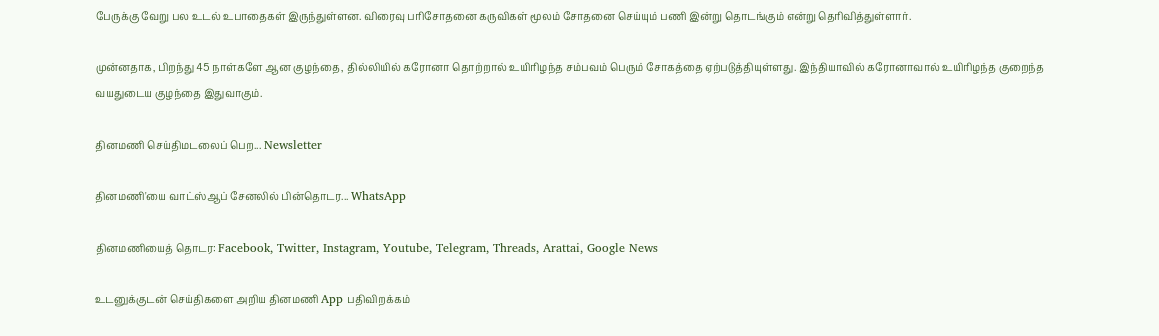பேருக்கு வேறு பல உடல் உபாதைகள் இருந்துள்ளன. விரைவு பரிசோதனை கருவிகள் மூலம் சோதனை செய்யும் பணி இன்று தொடங்கும் என்று தெரிவித்துள்ளார்.

முன்னதாக, பிறந்து 45 நாள்களே ஆன குழந்தை, தில்லியில் கரோனா தொற்றால் உயிரிழந்த சம்பவம் பெரும் சோகத்தை ஏற்படுத்தியுள்ளது. இந்தியாவில் கரோனாவால் உயிரிழந்த குறைந்த வயதுடைய குழந்தை இதுவாகும்.

தினமணி செய்திமடலைப் பெற... Newsletter

தினமணி'யை வாட்ஸ்ஆப் சேனலில் பின்தொடர... WhatsApp

தினமணியைத் தொடர: Facebook, Twitter, Instagram, Youtube, Telegram, Threads, Arattai, Google News

உடனுக்குடன் செய்திகளை அறிய தினமணி App பதிவிறக்கம்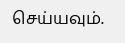செய்யவும்.